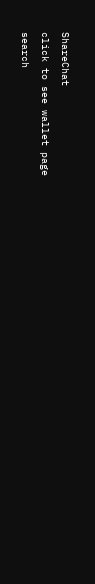ShareChat
click to see wallet page
search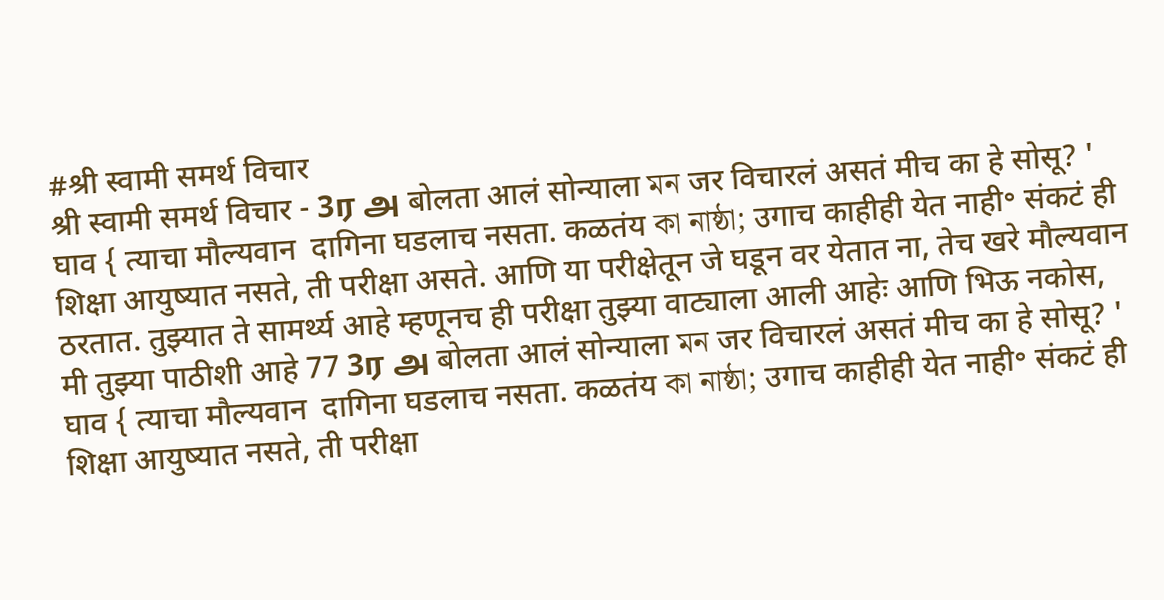#श्री स्वामी समर्थ विचार
श्री स्वामी समर्थ विचार - 3ர அ बोलता आलं सोन्याला মন जर विचारलं असतं मीच का हे सोसू? ' घाव { त्याचा मौल्यवान  दागिना घडलाच नसता. कळतंय কা নাষ্ঠা; उगाच काहीही येत नाही॰ संकटं ही शिक्षा आयुष्यात नसते, ती परीक्षा असते. आणि या परीक्षेतून जे घडून वर येतात ना, तेच खरे मौल्यवान ठरतात. तुझ्यात ते सामर्थ्य आहे म्हणूनच ही परीक्षा तुझ्या वाट्याला आली आहेः आणि भिऊ नकोस, मी तुझ्या पाठीशी आहे 77 3ர அ बोलता आलं सोन्याला মন जर विचारलं असतं मीच का हे सोसू? ' घाव { त्याचा मौल्यवान  दागिना घडलाच नसता. कळतंय কা নাষ্ঠা; उगाच काहीही येत नाही॰ संकटं ही शिक्षा आयुष्यात नसते, ती परीक्षा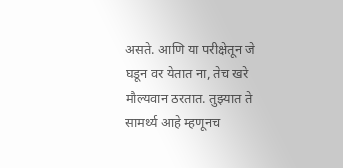असते. आणि या परीक्षेतून जे घडून वर येतात ना, तेच खरे मौल्यवान ठरतात. तुझ्यात ते सामर्थ्य आहे म्हणूनच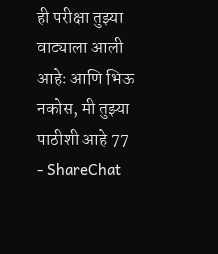ही परीक्षा तुझ्या वाट्याला आली आहेः आणि भिऊ नकोस, मी तुझ्या पाठीशी आहे 77 - ShareChat